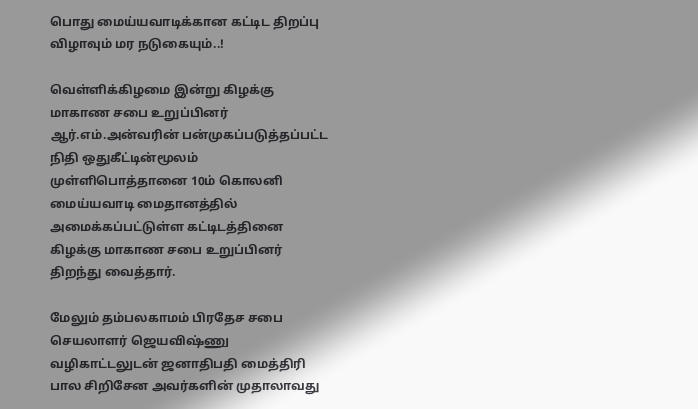பொது மைய்யவாடிக்கான கட்டிட திறப்பு விழாவும் மர நடுகையும்..!

வெள்ளிக்கிழமை இன்று கிழக்கு மாகாண சபை உறுப்பினர் ஆர்.எம்.அன்வரின் பன்முகப்படுத்தப்பட்ட நிதி ஒதுகீட்டின்மூலம் முள்ளிபொத்தானை 10ம் கொலனி மைய்யவாடி மைதானத்தில் அமைக்கப்பட்டுள்ள கட்டிடத்தினை கிழக்கு மாகாண சபை உறுப்பினர் திறந்து வைத்தார்.

மேலும் தம்பலகாமம் பிரதேச சபை செயலாளர் ஜெயவிஷ்ணு வழிகாட்டலுடன் ஜனாதிபதி மைத்திரி பால சிறிசேன அவர்களின் முதாலாவது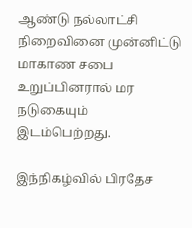ஆண்டு நல்லாட்சி நிறைவினை முன்னிட்டு மாகாண சபை உறுப்பினரால் மர நடுகையும் இடம்பெற்றது.

இந்நிகழ்வில் பிரதேச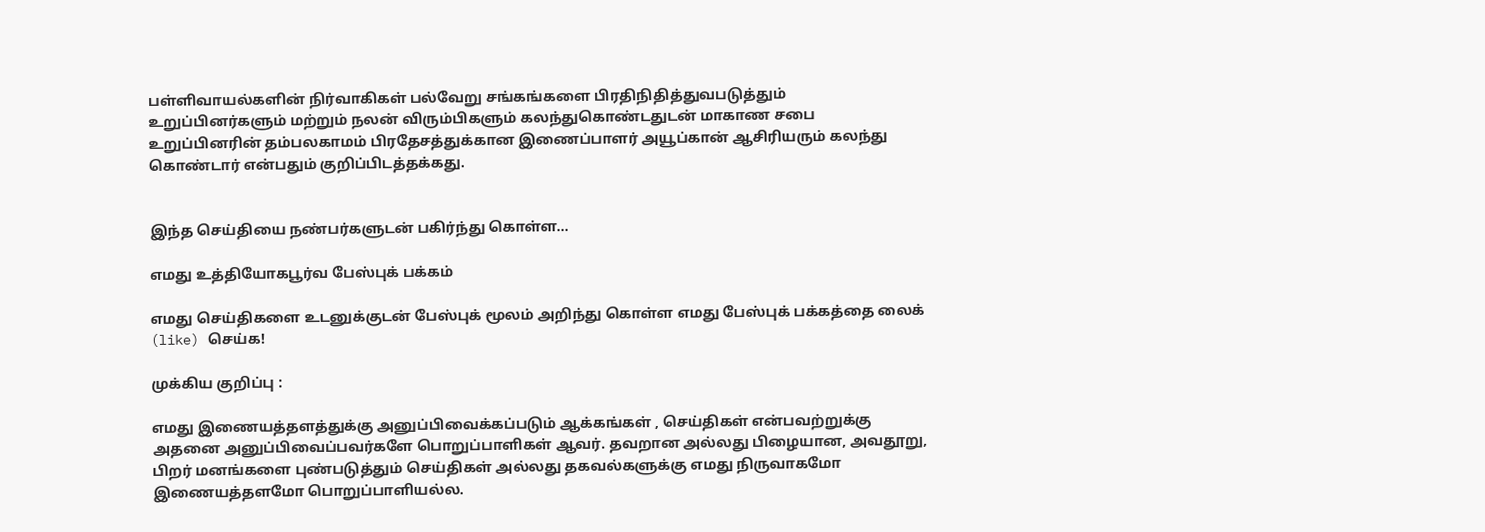பள்ளிவாயல்களின் நிர்வாகிகள் பல்வேறு சங்கங்களை பிரதிநிதித்துவபடுத்தும் உறுப்பினர்களும் மற்றும் நலன் விரும்பிகளும் கலந்துகொண்டதுடன் மாகாண சபை உறுப்பினரின் தம்பலகாமம் பிரதேசத்துக்கான இணைப்பாளர் அயூப்கான் ஆசிரியரும் கலந்து கொண்டார் என்பதும் குறிப்பிடத்தக்கது.


இந்த செய்தியை நண்பர்களுடன் பகிர்ந்து கொள்ள...

எமது உத்தியோகபூர்வ பேஸ்புக் பக்கம்

எமது செய்திகளை உடனுக்குடன் பேஸ்புக் மூலம் அறிந்து கொள்ள எமது பேஸ்புக் பக்கத்தை லைக் (like) செய்க!

முக்கிய குறிப்பு :

எமது இணையத்தளத்துக்கு அனுப்பிவைக்கப்படும் ஆக்கங்கள் , செய்திகள் என்பவற்றுக்கு அதனை அனுப்பிவைப்பவர்களே பொறுப்பாளிகள் ஆவர். தவறான அல்லது பிழையான, அவதூறு, பிறர் மனங்களை புண்படுத்தும் செய்திகள் அல்லது தகவல்களுக்கு எமது நிருவாகமோ இணையத்தளமோ பொறுப்பாளியல்ல.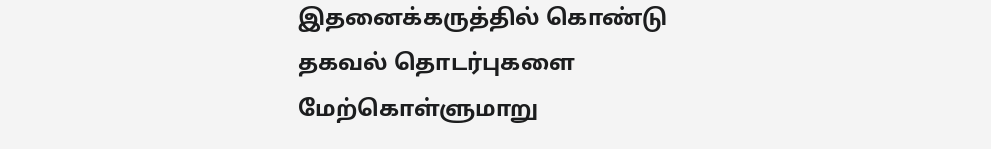இதனைக்கருத்தில் கொண்டு தகவல் தொடர்புகளை மேற்கொள்ளுமாறு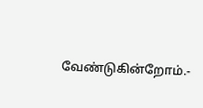வேண்டுகின்றோம்.-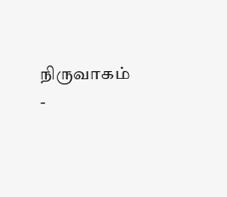நிருவாகம் -